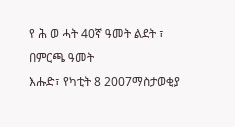የ ሕ ወ ሓት 40ኛ ዓመት ልደት ፣ በምርጫ ዓመት
እሑድ፣ የካቲት 8 2007ማስታወቂያ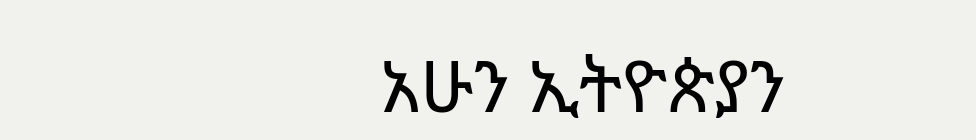አሁን ኢትዮጵያን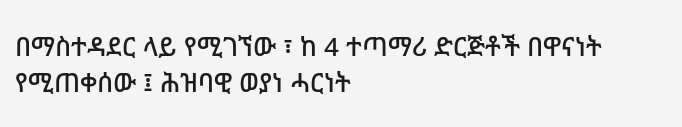በማስተዳደር ላይ የሚገኘው ፣ ከ 4 ተጣማሪ ድርጅቶች በዋናነት የሚጠቀሰው ፤ ሕዝባዊ ወያነ ሓርነት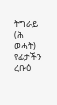ትግራይ (ሕ ወሓት) የፊታችን ረቡዕ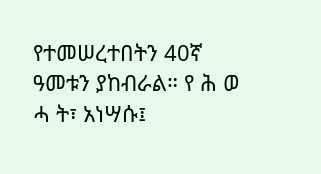የተመሠረተበትን 40ኛ ዓመቱን ያከብራል። የ ሕ ወ ሓ ት፣ አነሣሱ፤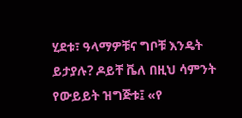ሂደቱ፣ ዓላማዎቹና ግቦቹ እንዴት ይታያሉ? ዶይቸ ቬለ በዚህ ሳምንት የውይይት ዝግጅቱ፤ «የ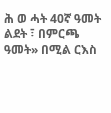ሕ ወ ሓት 40ኛ ዓመት ልደት ፣ በምርጫ ዓመት» በሚል ርእስ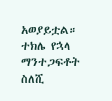አወያይቷል።
ተክሌ የኋላ
ማንተጋፍቶት ስለሺ